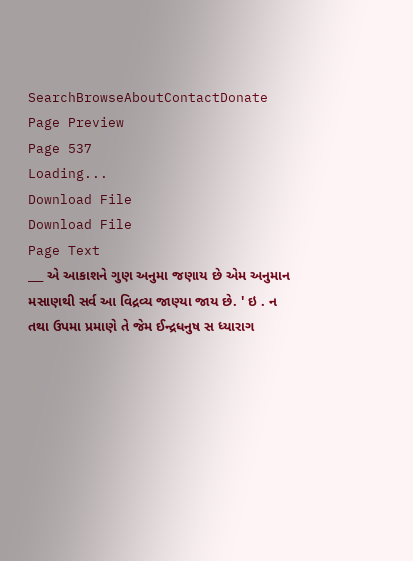SearchBrowseAboutContactDonate
Page Preview
Page 537
Loading...
Download File
Download File
Page Text
___ એ આકાશને ગુણ અનુમા જણાય છે એમ અનુમાન મસાણથી સર્વ આ વિદ્રવ્ય જાણ્યા જાય છે. ' ઇ . ન તથા ઉપમા પ્રમાણે તે જેમ ઈન્દ્રધનુષ સ ધ્યારાગ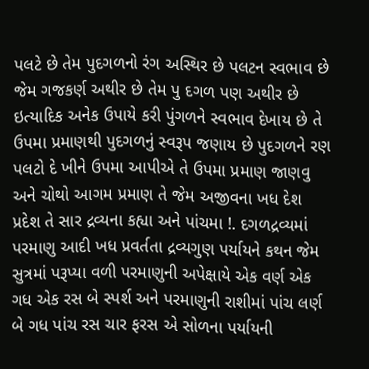પલટે છે તેમ પુદગળનો રંગ અસ્થિર છે પલટન સ્વભાવ છે જેમ ગજકર્ણ અથીર છે તેમ પુ દગળ પણ અથીર છે ઇત્યાદિક અનેક ઉપાયે કરી પુંગળને સ્વભાવ દેખાય છે તે ઉપમા પ્રમાણથી પુદગળનું સ્વરૂપ જણાય છે પુદગળને રણ પલટો દે ખીને ઉપમા આપીએ તે ઉપમા પ્રમાણ જાણવુ અને ચોથો આગમ પ્રમાણ તે જેમ અજીવના ખધ દેશ પ્રદેશ તે સાર દ્રવ્યના કહ્યા અને પાંચમા !. દગળદ્રવ્યમાં પરમાણુ આદી ખધ પ્રવર્તતા દ્રવ્યગુણ પર્યાયને કથન જેમ સુત્રમાં પરૂપ્યા વળી પરમાણુની અપેક્ષાયે એક વર્ણ એક ગધ એક રસ બે સ્પર્શ અને પરમાણુની રાશીમાં પાંચ લર્ણ બે ગધ પાંચ રસ ચાર ફરસ એ સોળના પર્યાયની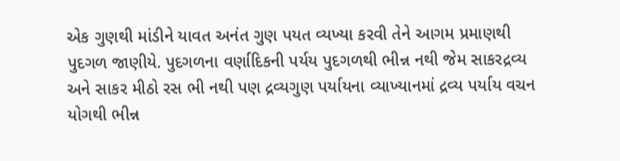એક ગુણથી માંડીને યાવત અનંત ગુણ પયત વ્યખ્યા કરવી તેને આગમ પ્રમાણથી પુદગળ જાણીયે. પુદગળના વર્ણાદિકની પર્યય પુદગળથી ભીન્ન નથી જેમ સાકરદ્રવ્ય અને સાકર મીઠો રસ ભી નથી પણ દ્રવ્યગુણ પર્યાયના વ્યાખ્યાનમાં દ્રવ્ય પર્યાય વચન યોગથી ભીન્ન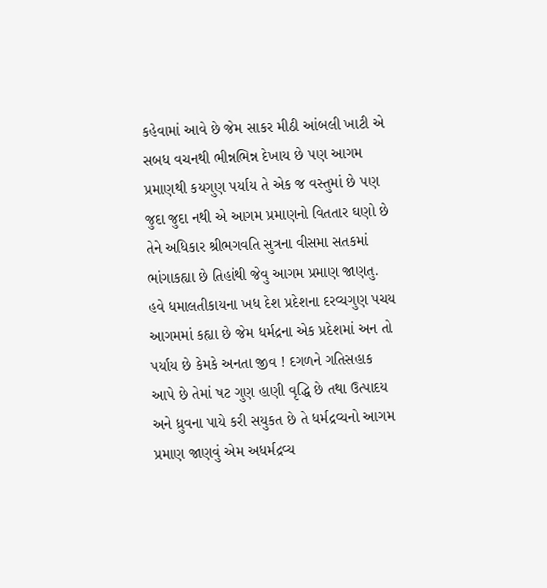કહેવામાં આવે છે જેમ સાકર મીઠી આંબલી ખાટી એ સબધ વચનથી ભીન્નભિન્ન દેખાય છે પણ આગમ પ્રમાણથી કયગુણ પર્યાય તે એક જ વસ્તુમાં છે પણ જુદા જુદા નથી એ આગમ પ્રમાણનો વિતતાર ઘણો છે તેને અધિકાર શ્રીભગવતિ સુત્રના વીસમા સતકમાં ભાંગાકહ્યા છે તિહાંથી જેવુ આગમ પ્રમાણ જાણતુ. હવે ધમાલતીકાયના ખધ દેશ પ્રદેશના દરવ્યગુણ પચય આગમમાં કહ્યા છે જેમ ધર્મદ્રના એક પ્રદેશમાં અન તો પર્યાય છે કેમકે અનતા જીવ ! દગળને ગતિસહાક આપે છે તેમાં ષટ ગુણ હાણી વૃદ્ધિ છે તથા ઉત્પાદય અને ધ્રુવના પાયે કરી સયુકત છે તે ધર્મદ્રવ્યનો આગમ પ્રમાણ જાણવું એમ અધર્મદ્રવ્ય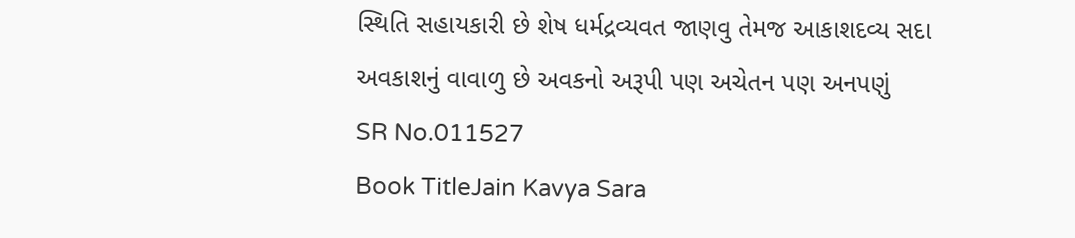સ્થિતિ સહાયકારી છે શેષ ધર્મદ્રવ્યવત જાણવુ તેમજ આકાશદવ્ય સદા અવકાશનું વાવાળુ છે અવકનો અરૂપી પણ અચેતન પણ અનપણું
SR No.011527
Book TitleJain Kavya Sara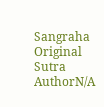Sangraha
Original Sutra AuthorN/A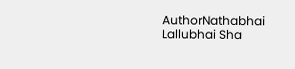AuthorNathabhai Lallubhai Sha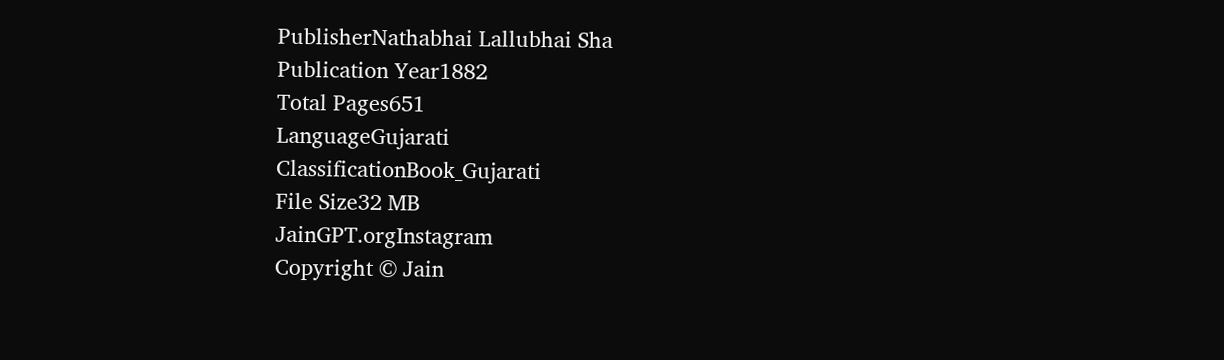PublisherNathabhai Lallubhai Sha
Publication Year1882
Total Pages651
LanguageGujarati
ClassificationBook_Gujarati
File Size32 MB
JainGPT.orgInstagram
Copyright © Jain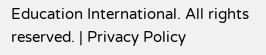Education International. All rights reserved. | Privacy Policy